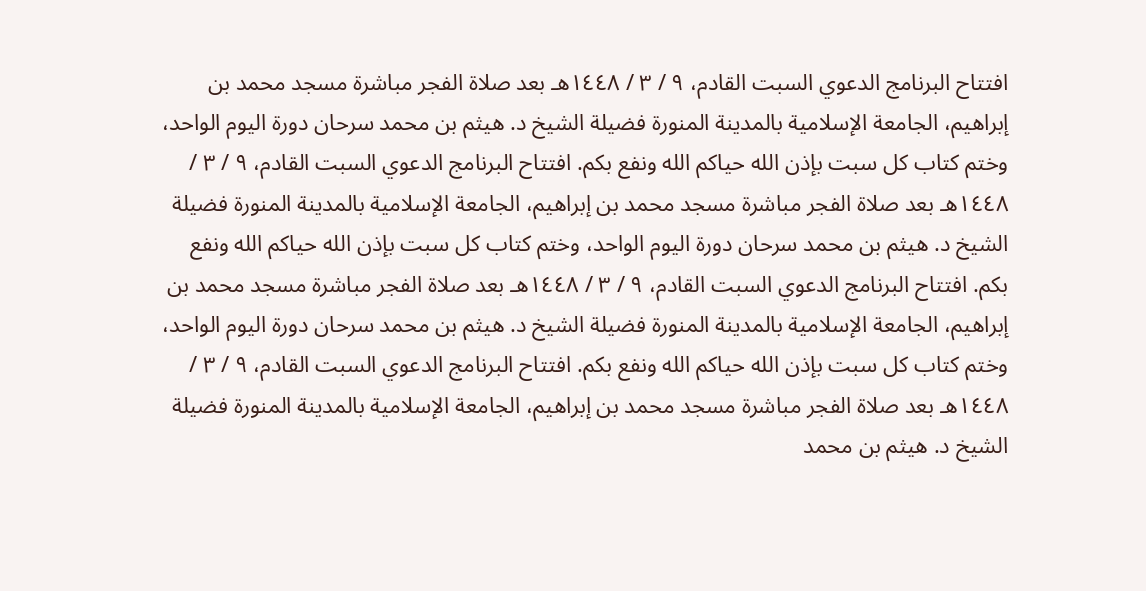افتتاح البرنامج الدعوي السبت القادم، ٩ / ٣ / ١٤٤٨هـ بعد صلاة الفجر مباشرة مسجد محمد بن إبراهيم، الجامعة الإسلامية بالمدينة المنورة فضيلة الشيخ د. هيثم بن محمد سرحان دورة اليوم الواحد، وختم كتاب كل سبت بإذن الله حياكم الله ونفع بكم. افتتاح البرنامج الدعوي السبت القادم، ٩ / ٣ / ١٤٤٨هـ بعد صلاة الفجر مباشرة مسجد محمد بن إبراهيم، الجامعة الإسلامية بالمدينة المنورة فضيلة الشيخ د. هيثم بن محمد سرحان دورة اليوم الواحد، وختم كتاب كل سبت بإذن الله حياكم الله ونفع بكم. افتتاح البرنامج الدعوي السبت القادم، ٩ / ٣ / ١٤٤٨هـ بعد صلاة الفجر مباشرة مسجد محمد بن إبراهيم، الجامعة الإسلامية بالمدينة المنورة فضيلة الشيخ د. هيثم بن محمد سرحان دورة اليوم الواحد، وختم كتاب كل سبت بإذن الله حياكم الله ونفع بكم. افتتاح البرنامج الدعوي السبت القادم، ٩ / ٣ / ١٤٤٨هـ بعد صلاة الفجر مباشرة مسجد محمد بن إبراهيم، الجامعة الإسلامية بالمدينة المنورة فضيلة الشيخ د. هيثم بن محمد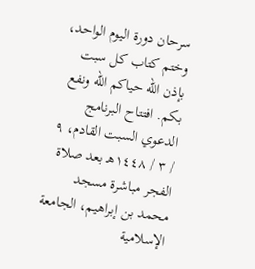سرحان دورة اليوم الواحد، وختم كتاب كل سبت بإذن الله حياكم الله ونفع بكم. افتتاح البرنامج الدعوي السبت القادم، ٩ / ٣ / ١٤٤٨هـ بعد صلاة الفجر مباشرة مسجد محمد بن إبراهيم، الجامعة الإسلامية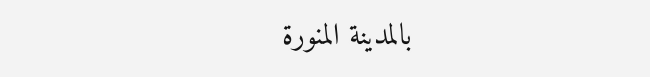بالمدينة المنورة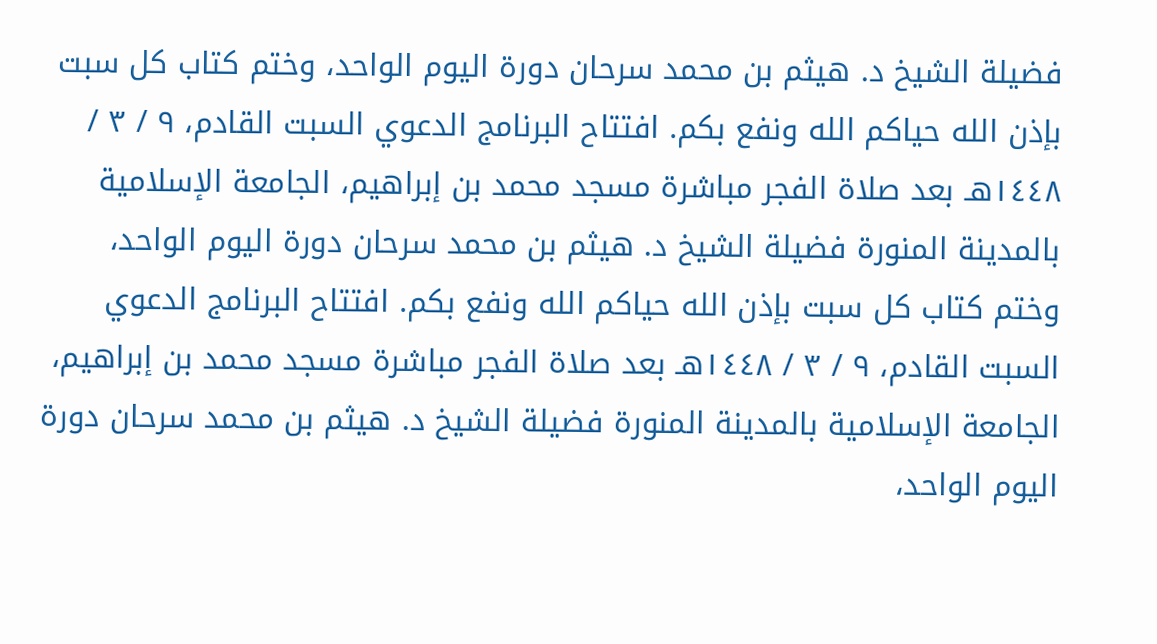فضيلة الشيخ د. هيثم بن محمد سرحان دورة اليوم الواحد، وختم كتاب كل سبت بإذن الله حياكم الله ونفع بكم. افتتاح البرنامج الدعوي السبت القادم، ٩ / ٣ / ١٤٤٨هـ بعد صلاة الفجر مباشرة مسجد محمد بن إبراهيم، الجامعة الإسلامية بالمدينة المنورة فضيلة الشيخ د. هيثم بن محمد سرحان دورة اليوم الواحد، وختم كتاب كل سبت بإذن الله حياكم الله ونفع بكم. افتتاح البرنامج الدعوي السبت القادم، ٩ / ٣ / ١٤٤٨هـ بعد صلاة الفجر مباشرة مسجد محمد بن إبراهيم، الجامعة الإسلامية بالمدينة المنورة فضيلة الشيخ د. هيثم بن محمد سرحان دورة اليوم الواحد،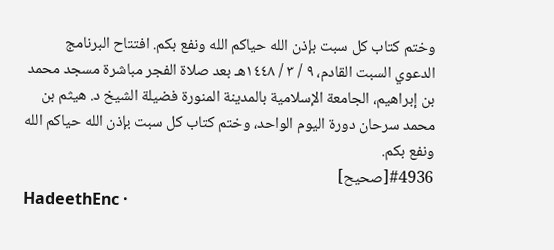وختم كتاب كل سبت بإذن الله حياكم الله ونفع بكم. افتتاح البرنامج الدعوي السبت القادم، ٩ / ٣ / ١٤٤٨هـ بعد صلاة الفجر مباشرة مسجد محمد بن إبراهيم، الجامعة الإسلامية بالمدينة المنورة فضيلة الشيخ د. هيثم بن محمد سرحان دورة اليوم الواحد، وختم كتاب كل سبت بإذن الله حياكم الله ونفع بكم.
#4936[صحيح]
HadeethEnc ·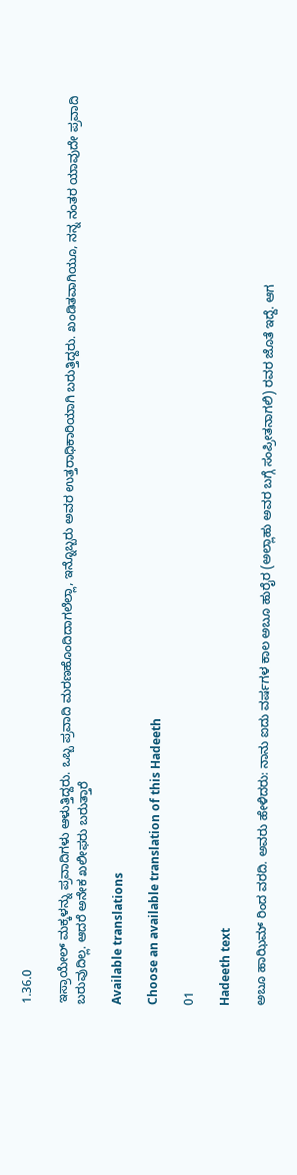1.36.0

ಇಸ್ರಾಯೇಲ್ ಮಕ್ಕಳನ್ನು ಪ್ರವಾದಿಗಳು ಆಳುತ್ತಿದ್ದರು. ಒಬ್ಬ ಪ್ರವಾದಿ ಮರಣಹೊಂದಿದಾಗಲೆಲ್ಲಾ, ಇನ್ನೊಬ್ಬರು ಅವರ ಉತ್ತರಾಧಿಕಾರಿಯಾಗಿ ಬರುತ್ತಿದ್ದರು. ಖಂಡಿತವಾಗಿಯೂ, ನನ್ನ ನಂತರ ಯಾವುದೇ ಪ್ರವಾದಿ ಬರುವುದಿಲ್ಲ. ಆದರೆ ಅನೇಕ ಖಲೀಫರು ಬರುತ್ತಾರೆ

Available translations

Choose an available translation of this Hadeeth

01

Hadeeth text

ಅಬೂ ಹಾಝಿಮ್ ರಿಂದ ವರದಿ. ಅವರು ಹೇಳಿದರು: ನಾನು ಐದು ವರ್ಷಗಳ ಕಾಲ ಅಬೂ ಹುರೈರ (ಅಲ್ಲಾಹು ಅವರ ಬಗ್ಗೆ ಸಂಪ್ರೀತನಾಗಲಿ) ರವರ ಜೊತೆ ಇದ್ದೆ. ಆಗ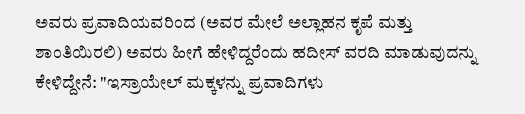ಅವರು ಪ್ರವಾದಿಯವರಿಂದ (ಅವರ ಮೇಲೆ ಅಲ್ಲಾಹನ ಕೃಪೆ ಮತ್ತು ಶಾಂತಿಯಿರಲಿ) ಅವರು ಹೀಗೆ ಹೇಳಿದ್ದರೆಂದು ಹದೀಸ್ ವರದಿ ಮಾಡುವುದನ್ನು ಕೇಳಿದ್ದೇನೆ: "ಇಸ್ರಾಯೇಲ್ ಮಕ್ಕಳನ್ನು ಪ್ರವಾದಿಗಳು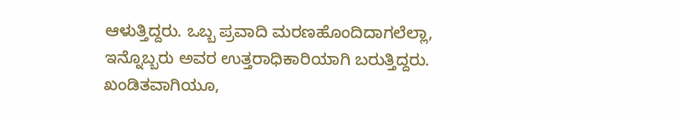ಆಳುತ್ತಿದ್ದರು. ಒಬ್ಬ ಪ್ರವಾದಿ ಮರಣಹೊಂದಿದಾಗಲೆಲ್ಲಾ, ಇನ್ನೊಬ್ಬರು ಅವರ ಉತ್ತರಾಧಿಕಾರಿಯಾಗಿ ಬರುತ್ತಿದ್ದರು. ಖಂಡಿತವಾಗಿಯೂ,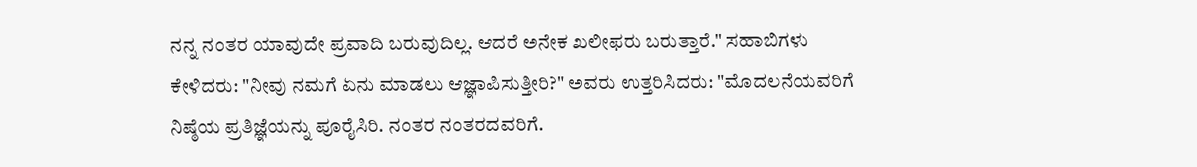ನನ್ನ ನಂತರ ಯಾವುದೇ ಪ್ರವಾದಿ ಬರುವುದಿಲ್ಲ. ಆದರೆ ಅನೇಕ ಖಲೀಫರು ಬರುತ್ತಾರೆ." ಸಹಾಬಿಗಳು ಕೇಳಿದರು: "ನೀವು ನಮಗೆ ಏನು ಮಾಡಲು ಆಜ್ಞಾಪಿಸುತ್ತೀರಿ?" ಅವರು ಉತ್ತರಿಸಿದರು: "ಮೊದಲನೆಯವರಿಗೆ ನಿಷ್ಠೆಯ ಪ್ರತಿಜ್ಞೆಯನ್ನು ಪೂರೈಸಿರಿ. ನಂತರ ನಂತರದವರಿಗೆ.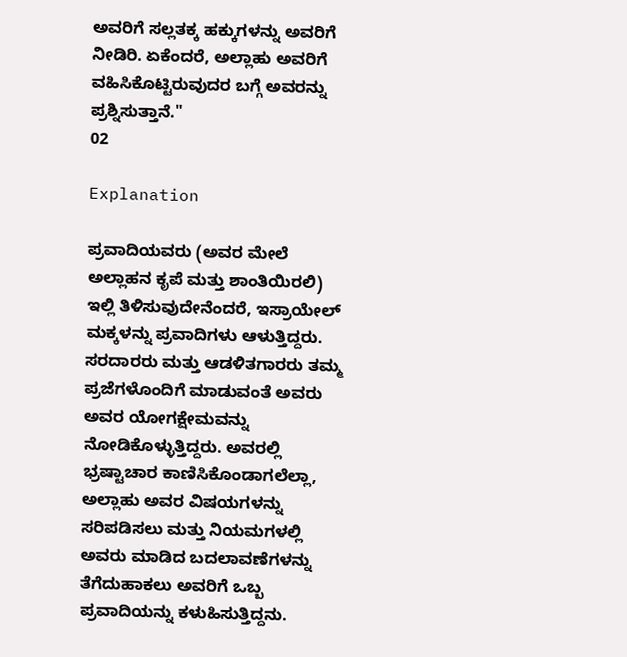ಅವರಿಗೆ ಸಲ್ಲತಕ್ಕ ಹಕ್ಕುಗಳನ್ನು ಅವರಿಗೆ ನೀಡಿರಿ. ಏಕೆಂದರೆ, ಅಲ್ಲಾಹು ಅವರಿಗೆ ವಹಿಸಿಕೊಟ್ಟಿರುವುದರ ಬಗ್ಗೆ ಅವರನ್ನು ಪ್ರಶ್ನಿಸುತ್ತಾನೆ."
02

Explanation

ಪ್ರವಾದಿಯವರು (ಅವರ ಮೇಲೆ ಅಲ್ಲಾಹನ ಕೃಪೆ ಮತ್ತು ಶಾಂತಿಯಿರಲಿ) ಇಲ್ಲಿ ತಿಳಿಸುವುದೇನೆಂದರೆ, ಇಸ್ರಾಯೇಲ್ ಮಕ್ಕಳನ್ನು ಪ್ರವಾದಿಗಳು ಆಳುತ್ತಿದ್ದರು. ಸರದಾರರು ಮತ್ತು ಆಡಳಿತಗಾರರು ತಮ್ಮ ಪ್ರಜೆಗಳೊಂದಿಗೆ ಮಾಡುವಂತೆ ಅವರು ಅವರ ಯೋಗಕ್ಷೇಮವನ್ನು ನೋಡಿಕೊಳ್ಳುತ್ತಿದ್ದರು. ಅವರಲ್ಲಿ ಭ್ರಷ್ಟಾಚಾರ ಕಾಣಿಸಿಕೊಂಡಾಗಲೆಲ್ಲಾ, ಅಲ್ಲಾಹು ಅವರ ವಿಷಯಗಳನ್ನು ಸರಿಪಡಿಸಲು ಮತ್ತು ನಿಯಮಗಳಲ್ಲಿ ಅವರು ಮಾಡಿದ ಬದಲಾವಣೆಗಳನ್ನು ತೆಗೆದುಹಾಕಲು ಅವರಿಗೆ ಒಬ್ಬ ಪ್ರವಾದಿಯನ್ನು ಕಳುಹಿಸುತ್ತಿದ್ದನು.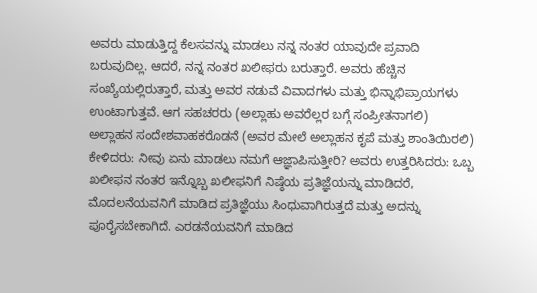ಅವರು ಮಾಡುತ್ತಿದ್ದ ಕೆಲಸವನ್ನು ಮಾಡಲು ನನ್ನ ನಂತರ ಯಾವುದೇ ಪ್ರವಾದಿ ಬರುವುದಿಲ್ಲ. ಆದರೆ, ನನ್ನ ನಂತರ ಖಲೀಫರು ಬರುತ್ತಾರೆ. ಅವರು ಹೆಚ್ಚಿನ ಸಂಖ್ಯೆಯಲ್ಲಿರುತ್ತಾರೆ, ಮತ್ತು ಅವರ ನಡುವೆ ವಿವಾದಗಳು ಮತ್ತು ಭಿನ್ನಾಭಿಪ್ರಾಯಗಳು ಉಂಟಾಗುತ್ತವೆ. ಆಗ ಸಹಚರರು (ಅಲ್ಲಾಹು ಅವರೆಲ್ಲರ ಬಗ್ಗೆ ಸಂಪ್ರೀತನಾಗಲಿ) ಅಲ್ಲಾಹನ ಸಂದೇಶವಾಹಕರೊಡನೆ (ಅವರ ಮೇಲೆ ಅಲ್ಲಾಹನ ಕೃಪೆ ಮತ್ತು ಶಾಂತಿಯಿರಲಿ) ಕೇಳಿದರು: ನೀವು ಏನು ಮಾಡಲು ನಮಗೆ ಆಜ್ಞಾಪಿಸುತ್ತೀರಿ? ಅವರು ಉತ್ತರಿಸಿದರು: ಒಬ್ಬ ಖಲೀಫನ ನಂತರ ಇನ್ನೊಬ್ಬ ಖಲೀಫನಿಗೆ ನಿಷ್ಠೆಯ ಪ್ರತಿಜ್ಞೆಯನ್ನು ಮಾಡಿದರೆ, ಮೊದಲನೆಯವನಿಗೆ ಮಾಡಿದ ಪ್ರತಿಜ್ಞೆಯು ಸಿಂಧುವಾಗಿರುತ್ತದೆ ಮತ್ತು ಅದನ್ನು ಪೂರೈಸಬೇಕಾಗಿದೆ. ಎರಡನೆಯವನಿಗೆ ಮಾಡಿದ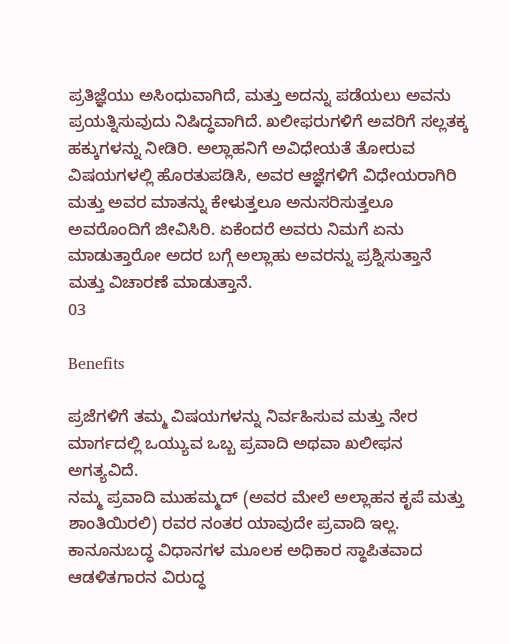ಪ್ರತಿಜ್ಞೆಯು ಅಸಿಂಧುವಾಗಿದೆ, ಮತ್ತು ಅದನ್ನು ಪಡೆಯಲು ಅವನು ಪ್ರಯತ್ನಿಸುವುದು ನಿಷಿದ್ಧವಾಗಿದೆ. ಖಲೀಫರುಗಳಿಗೆ ಅವರಿಗೆ ಸಲ್ಲತಕ್ಕ ಹಕ್ಕುಗಳನ್ನು ನೀಡಿರಿ. ಅಲ್ಲಾಹನಿಗೆ ಅವಿಧೇಯತೆ ತೋರುವ ವಿಷಯಗಳಲ್ಲಿ ಹೊರತುಪಡಿಸಿ, ಅವರ ಆಜ್ಞೆಗಳಿಗೆ ವಿಧೇಯರಾಗಿರಿ ಮತ್ತು ಅವರ ಮಾತನ್ನು ಕೇಳುತ್ತಲೂ ಅನುಸರಿಸುತ್ತಲೂ ಅವರೊಂದಿಗೆ ಜೀವಿಸಿರಿ. ಏಕೆಂದರೆ ಅವರು ನಿಮಗೆ ಏನು ಮಾಡುತ್ತಾರೋ ಅದರ ಬಗ್ಗೆ ಅಲ್ಲಾಹು ಅವರನ್ನು ಪ್ರಶ್ನಿಸುತ್ತಾನೆ ಮತ್ತು ವಿಚಾರಣೆ ಮಾಡುತ್ತಾನೆ.
03

Benefits

ಪ್ರಜೆಗಳಿಗೆ ತಮ್ಮ ವಿಷಯಗಳನ್ನು ನಿರ್ವಹಿಸುವ ಮತ್ತು ನೇರ ಮಾರ್ಗದಲ್ಲಿ ಒಯ್ಯುವ ಒಬ್ಬ ಪ್ರವಾದಿ ಅಥವಾ ಖಲೀಫನ ಅಗತ್ಯವಿದೆ.
ನಮ್ಮ ಪ್ರವಾದಿ ಮುಹಮ್ಮದ್ (ಅವರ ಮೇಲೆ ಅಲ್ಲಾಹನ ಕೃಪೆ ಮತ್ತು ಶಾಂತಿಯಿರಲಿ) ರವರ ನಂತರ ಯಾವುದೇ ಪ್ರವಾದಿ ಇಲ್ಲ.
ಕಾನೂನುಬದ್ಧ ವಿಧಾನಗಳ ಮೂಲಕ ಅಧಿಕಾರ ಸ್ಥಾಪಿತವಾದ ಆಡಳಿತಗಾರನ ವಿರುದ್ಧ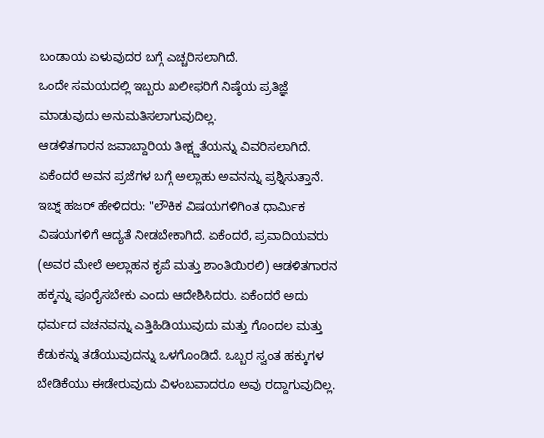ಬಂಡಾಯ ಏಳುವುದರ ಬಗ್ಗೆ ಎಚ್ಚರಿಸಲಾಗಿದೆ.
ಒಂದೇ ಸಮಯದಲ್ಲಿ ಇಬ್ಬರು ಖಲೀಫರಿಗೆ ನಿಷ್ಠೆಯ ಪ್ರತಿಜ್ಞೆ ಮಾಡುವುದು ಅನುಮತಿಸಲಾಗುವುದಿಲ್ಲ.
ಆಡಳಿತಗಾರನ ಜವಾಬ್ದಾರಿಯ ತೀಕ್ಷ್ಣತೆಯನ್ನು ವಿವರಿಸಲಾಗಿದೆ. ಏಕೆಂದರೆ ಅವನ ಪ್ರಜೆಗಳ ಬಗ್ಗೆ ಅಲ್ಲಾಹು ಅವನನ್ನು ಪ್ರಶ್ನಿಸುತ್ತಾನೆ.
ಇಬ್ನ್ ಹಜರ್ ಹೇಳಿದರು: "ಲೌಕಿಕ ವಿಷಯಗಳಿಗಿಂತ ಧಾರ್ಮಿಕ ವಿಷಯಗಳಿಗೆ ಆದ್ಯತೆ ನೀಡಬೇಕಾಗಿದೆ. ಏಕೆಂದರೆ, ಪ್ರವಾದಿಯವರು (ಅವರ ಮೇಲೆ ಅಲ್ಲಾಹನ ಕೃಪೆ ಮತ್ತು ಶಾಂತಿಯಿರಲಿ) ಆಡಳಿತಗಾರನ ಹಕ್ಕನ್ನು ಪೂರೈಸಬೇಕು ಎಂದು ಆದೇಶಿಸಿದರು. ಏಕೆಂದರೆ ಅದು ಧರ್ಮದ ವಚನವನ್ನು ಎತ್ತಿಹಿಡಿಯುವುದು ಮತ್ತು ಗೊಂದಲ ಮತ್ತು ಕೆಡುಕನ್ನು ತಡೆಯುವುದನ್ನು ಒಳಗೊಂಡಿದೆ. ಒಬ್ಬರ ಸ್ವಂತ ಹಕ್ಕುಗಳ ಬೇಡಿಕೆಯು ಈಡೇರುವುದು ವಿಳಂಬವಾದರೂ ಅವು ರದ್ದಾಗುವುದಿಲ್ಲ.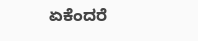ಏಕೆಂದರೆ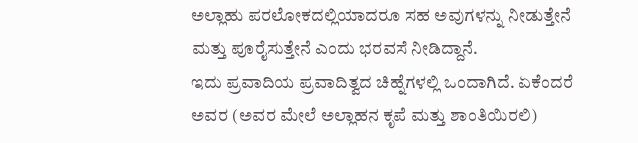ಅಲ್ಲಾಹು ಪರಲೋಕದಲ್ಲಿಯಾದರೂ ಸಹ ಅವುಗಳನ್ನು ನೀಡುತ್ತೇನೆ ಮತ್ತು ಪೂರೈಸುತ್ತೇನೆ ಎಂದು ಭರವಸೆ ನೀಡಿದ್ದಾನೆ.
ಇದು ಪ್ರವಾದಿಯ ಪ್ರವಾದಿತ್ವದ ಚಿಹ್ನೆಗಳಲ್ಲಿ ಒಂದಾಗಿದೆ. ಏಕೆಂದರೆ ಅವರ (ಅವರ ಮೇಲೆ ಅಲ್ಲಾಹನ ಕೃಪೆ ಮತ್ತು ಶಾಂತಿಯಿರಲಿ)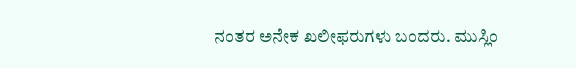ನಂತರ ಅನೇಕ ಖಲೀಫರುಗಳು ಬಂದರು. ಮುಸ್ಲಿಂ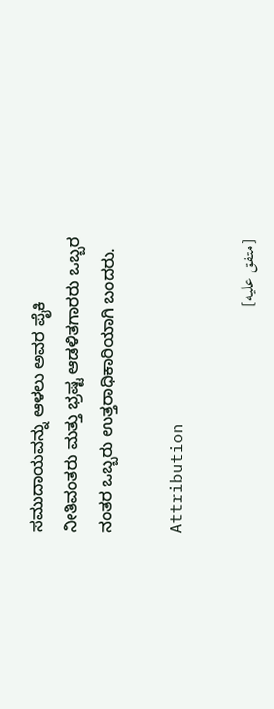ಸಮುದಾಯವನ್ನು ಆಳಲು ಅವರ ಪೈಕಿ ನೀತಿವಂತರು ಮತ್ತು ಭ್ರಷ್ಟ ಆಡಳಿತಗಾರರು ಒಬ್ಬರ ನಂತರ ಒಬ್ಬರು ಉತ್ತರಾಧಿಕಾರಿಯಾಗಿ ಬಂದರು.

Attribution

[متفق عليه]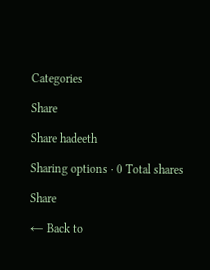Categories

Share

Share hadeeth

Sharing options · 0 Total shares

Share

← Back to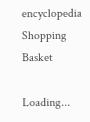encyclopedia
Shopping Basket

Loading...